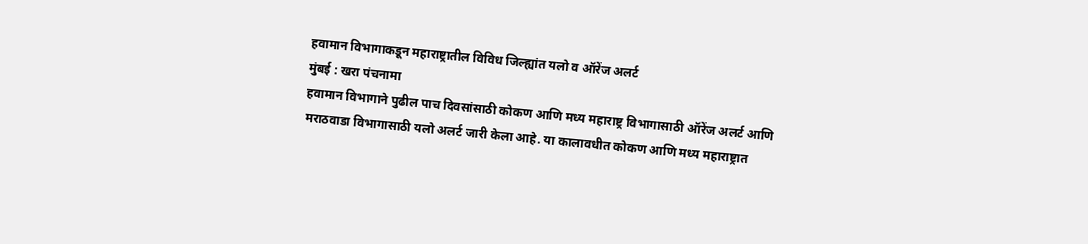हवामान विभागाकडून महाराष्ट्रातील विविध जिल्ह्यांत यलो व ऑरेंज अलर्ट
मुंबई : खरा पंचनामा
हवामान विभागाने पुढील पाच दिवसांसाठी कोकण आणि मध्य महाराष्ट्र विभागासाठी ऑरेंज अलर्ट आणि मराठवाडा विभागासाठी यलो अलर्ट जारी केला आहे. या कालावधीत कोकण आणि मध्य महाराष्ट्रात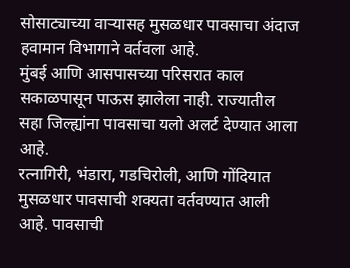सोसाट्याच्या वाऱ्यासह मुसळधार पावसाचा अंदाज हवामान विभागाने वर्तवला आहे.
मुंबई आणि आसपासच्या परिसरात काल सकाळपासून पाऊस झालेला नाही. राज्यातील सहा जिल्ह्यांना पावसाचा यलो अलर्ट देण्यात आला आहे.
रत्नागिरी, भंडारा, गडचिरोली, आणि गोंदियात मुसळधार पावसाची शक्यता वर्तवण्यात आली आहे. पावसाची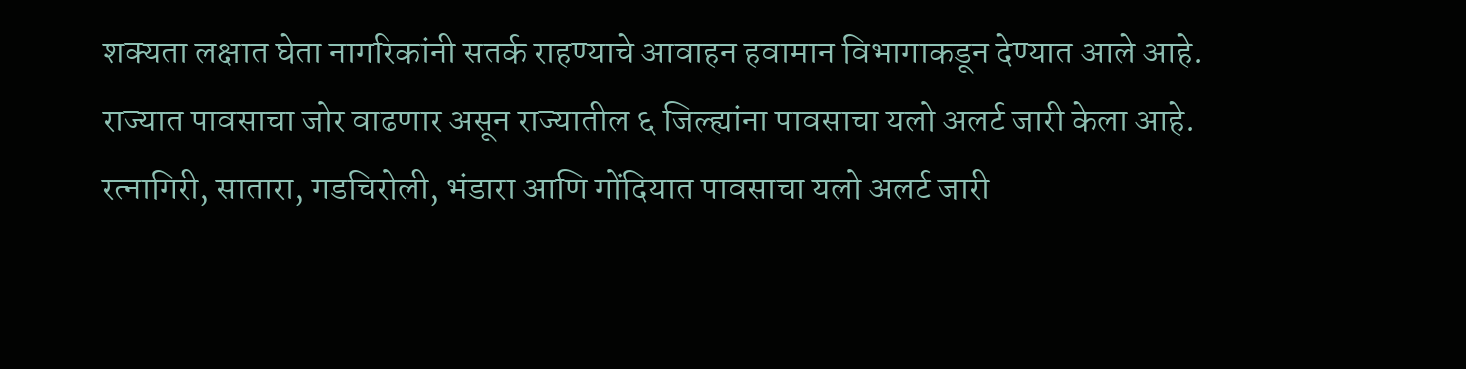शक्यता लक्षात घेता नागरिकांनी सतर्क राहण्याचे आवाहन हवामान विभागाकडून देण्यात आले आहे.
राज्यात पावसाचा जोर वाढणार असून राज्यातील ६ जिल्ह्यांना पावसाचा यलो अलर्ट जारी केला आहे. रत्नागिरी, सातारा, गडचिरोली, भंडारा आणि गोंदियात पावसाचा यलो अलर्ट जारी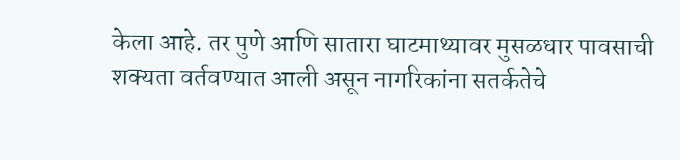केला आहे. तर पुणे आणि सातारा घाटमाथ्यावर मुसळधार पावसाची शक्यता वर्तवण्यात आली असून नागरिकांना सतर्कतेचे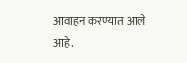आवाहन करण्यात आले आहे.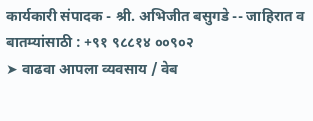कार्यकारी संपादक - श्री. अभिजीत बसुगडे -- जाहिरात व बातम्यांसाठी : +९१ ९८८१४ ००९०२
➤ वाढवा आपला व्यवसाय / वेब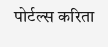पोर्टल्स करिता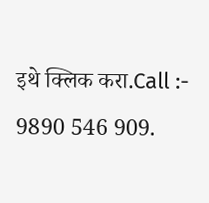इथे क्लिक करा.Call :- 9890 546 909.